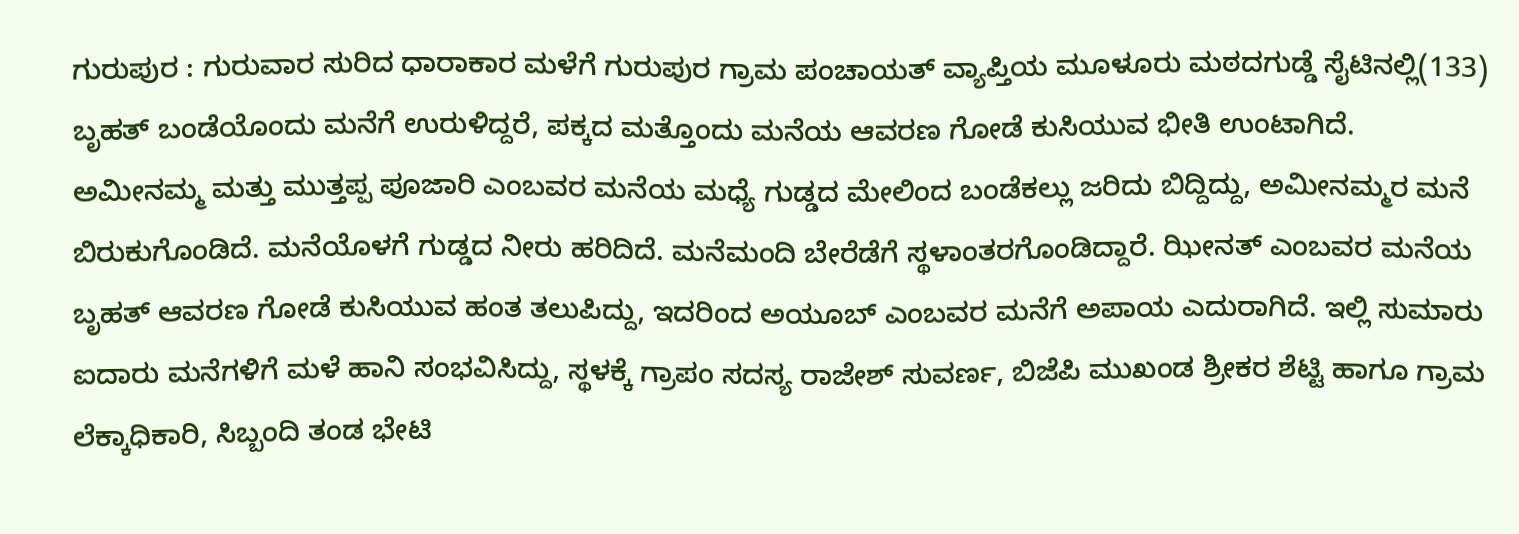ಗುರುಪುರ : ಗುರುವಾರ ಸುರಿದ ಧಾರಾಕಾರ ಮಳೆಗೆ ಗುರುಪುರ ಗ್ರಾಮ ಪಂಚಾಯತ್ ವ್ಯಾಪ್ತಿಯ ಮೂಳೂರು ಮಠದಗುಡ್ಡೆ ಸೈಟಿನಲ್ಲಿ(133) ಬೃಹತ್ ಬಂಡೆಯೊಂದು ಮನೆಗೆ ಉರುಳಿದ್ದರೆ, ಪಕ್ಕದ ಮತ್ತೊಂದು ಮನೆಯ ಆವರಣ ಗೋಡೆ ಕುಸಿಯುವ ಭೀತಿ ಉಂಟಾಗಿದೆ.
ಅಮೀನಮ್ಮ ಮತ್ತು ಮುತ್ತಪ್ಪ ಪೂಜಾರಿ ಎಂಬವರ ಮನೆಯ ಮಧ್ಯೆ ಗುಡ್ಡದ ಮೇಲಿಂದ ಬಂಡೆಕಲ್ಲು ಜರಿದು ಬಿದ್ದಿದ್ದು, ಅಮೀನಮ್ಮರ ಮನೆ ಬಿರುಕುಗೊಂಡಿದೆ. ಮನೆಯೊಳಗೆ ಗುಡ್ಡದ ನೀರು ಹರಿದಿದೆ. ಮನೆಮಂದಿ ಬೇರೆಡೆಗೆ ಸ್ಥಳಾಂತರಗೊಂಡಿದ್ದಾರೆ. ಝೀನತ್ ಎಂಬವರ ಮನೆಯ ಬೃಹತ್ ಆವರಣ ಗೋಡೆ ಕುಸಿಯುವ ಹಂತ ತಲುಪಿದ್ದು, ಇದರಿಂದ ಅಯೂಬ್ ಎಂಬವರ ಮನೆಗೆ ಅಪಾಯ ಎದುರಾಗಿದೆ. ಇಲ್ಲಿ ಸುಮಾರು ಐದಾರು ಮನೆಗಳಿಗೆ ಮಳೆ ಹಾನಿ ಸಂಭವಿಸಿದ್ದು, ಸ್ಥಳಕ್ಕೆ ಗ್ರಾಪಂ ಸದಸ್ಯ ರಾಜೇಶ್ ಸುವರ್ಣ, ಬಿಜೆಪಿ ಮುಖಂಡ ಶ್ರೀಕರ ಶೆಟ್ಟಿ ಹಾಗೂ ಗ್ರಾಮ ಲೆಕ್ಕಾಧಿಕಾರಿ, ಸಿಬ್ಬಂದಿ ತಂಡ ಭೇಟಿ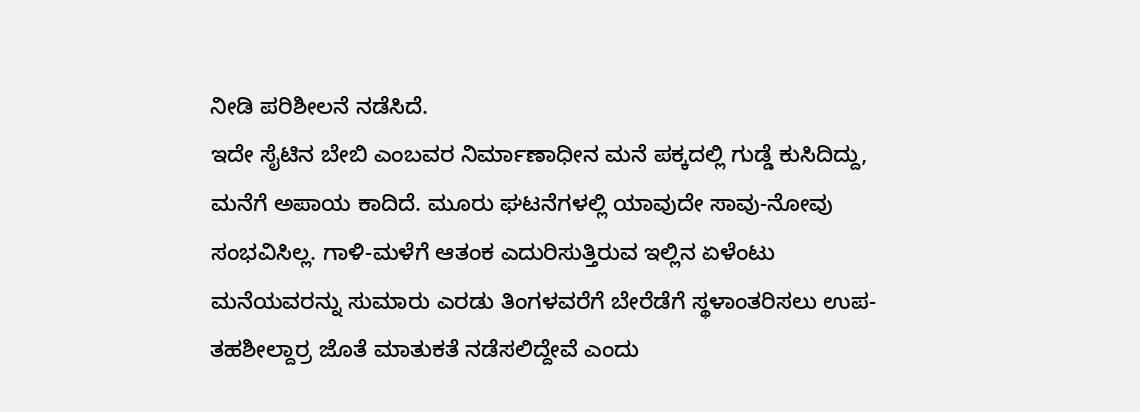ನೀಡಿ ಪರಿಶೀಲನೆ ನಡೆಸಿದೆ.
ಇದೇ ಸೈಟಿನ ಬೇಬಿ ಎಂಬವರ ನಿರ್ಮಾಣಾಧೀನ ಮನೆ ಪಕ್ಕದಲ್ಲಿ ಗುಡ್ಡೆ ಕುಸಿದಿದ್ದು, ಮನೆಗೆ ಅಪಾಯ ಕಾದಿದೆ. ಮೂರು ಘಟನೆಗಳಲ್ಲಿ ಯಾವುದೇ ಸಾವು-ನೋವು ಸಂಭವಿಸಿಲ್ಲ. ಗಾಳಿ-ಮಳೆಗೆ ಆತಂಕ ಎದುರಿಸುತ್ತಿರುವ ಇಲ್ಲಿನ ಏಳೆಂಟು ಮನೆಯವರನ್ನು ಸುಮಾರು ಎರಡು ತಿಂಗಳವರೆಗೆ ಬೇರೆಡೆಗೆ ಸ್ಥಳಾಂತರಿಸಲು ಉಪ-ತಹಶೀಲ್ದಾರ್ರ ಜೊತೆ ಮಾತುಕತೆ ನಡೆಸಲಿದ್ದೇವೆ ಎಂದು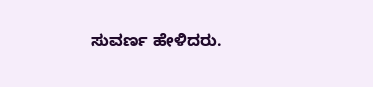ಸುವರ್ಣ ಹೇಳಿದರು.